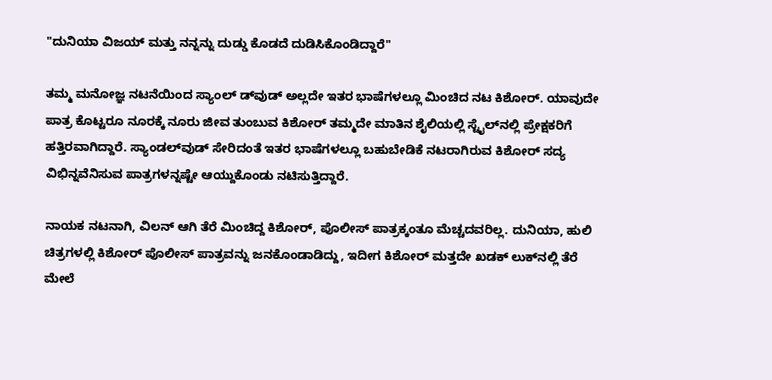"ದುನಿಯಾ ವಿಜಯ್‌ ಮತ್ತು ನನ್ನನ್ನು ದುಡ್ಡು ಕೊಡದೆ ದುಡಿಸಿಕೊಂಡಿದ್ದಾರೆ"

ತಮ್ಮ ಮನೋಜ್ಞ ನಟನೆಯಿಂದ ಸ್ಯಾಂಲ್ ಡ್‌ವುಡ್‌ ಅಲ್ಲದೇ ಇತರ ಭಾಷೆಗಳಲ್ಲೂ ಮಿಂಚಿದ ನಟ ಕಿಶೋರ್‌. ಯಾವುದೇ ಪಾತ್ರ ಕೊಟ್ಟರೂ ನೂರಕ್ಕೆ ನೂರು ಜೀವ ತುಂಬುವ ಕಿಶೋರ್‌ ತಮ್ಮದೇ ಮಾತಿನ ಶೈಲಿಯಲ್ಲಿ ಸ್ಟೈಲ್‌ನಲ್ಲಿ ಪ್ರೇಕ್ಷಕರಿಗೆ ಹತ್ತಿರವಾಗಿದ್ದಾರೆ. ಸ್ಯಾಂಡಲ್‌ವುಡ್‌ ಸೇರಿದಂತೆ ಇತರ ಭಾಷೆಗಳಲ್ಲೂ ಬಹುಬೇಡಿಕೆ ನಟರಾಗಿರುವ ಕಿಶೋರ್‌ ಸದ್ಯ ವಿಭಿನ್ನವೆನಿಸುವ ಪಾತ್ರಗಳನ್ನಷ್ಟೇ ಆಯ್ದುಕೊಂಡು ನಟಿಸುತ್ತಿದ್ದಾರೆ.

ನಾಯಕ ನಟನಾಗಿ, ವಿಲನ್‌ ಆಗಿ ತೆರೆ ಮಿಂಚಿದ್ದ ಕಿಶೋರ್‌, ಪೊಲೀಸ್‌ ಪಾತ್ರಕ್ಕಂತೂ ಮೆಚ್ಚದವರಿಲ್ಲ. ದುನಿಯಾ, ಹುಲಿ ಚಿತ್ರಗಳಲ್ಲಿ ಕಿಶೋರ್‌ ಪೊಲೀಸ್‌ ಪಾತ್ರವನ್ನು ಜನಕೊಂಡಾಡಿದ್ದು, ಇದೀಗ ಕಿಶೋರ್‌ ಮತ್ತದೇ ಖಡಕ್‌ ಲುಕ್‌ನಲ್ಲಿ ತೆರೆ ಮೇಲೆ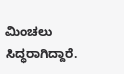ಮಿಂಚಲು ಸಿದ್ಧರಾಗಿದ್ದಾರೆ.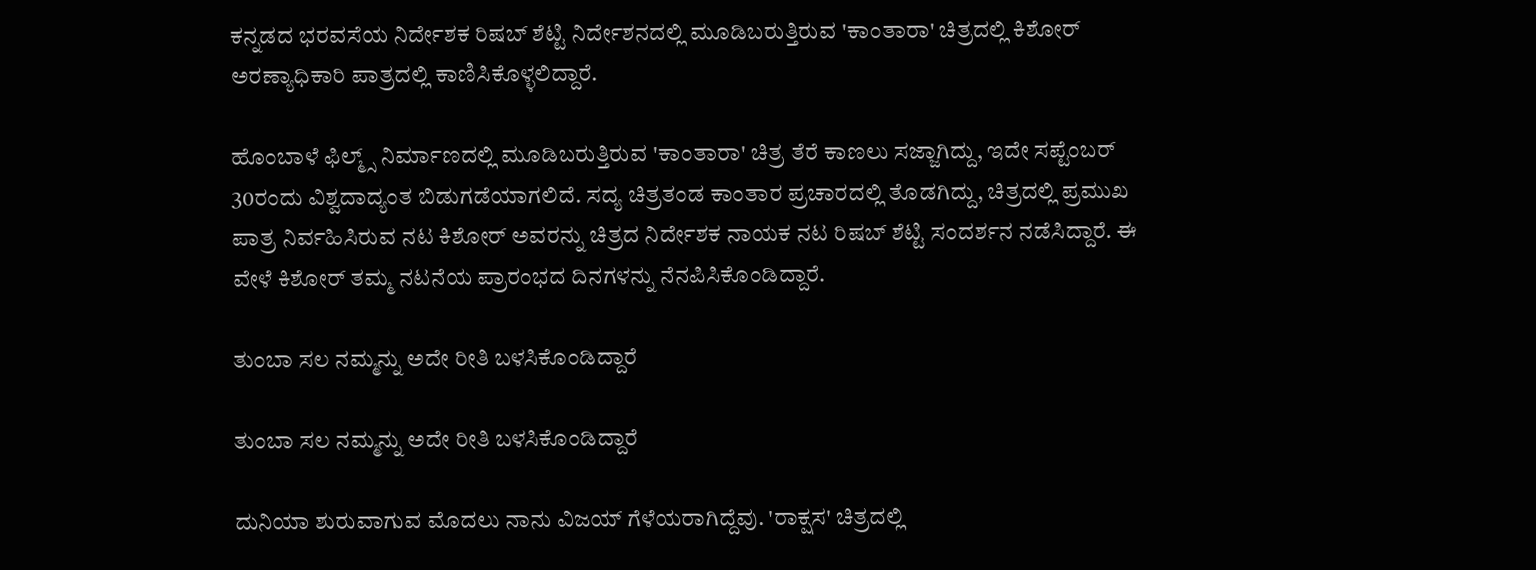ಕನ್ನಡದ ಭರವಸೆಯ ನಿರ್ದೇಶಕ ರಿಷಬ್‌ ಶೆಟ್ಟಿ ನಿರ್ದೇಶನದಲ್ಲಿ ಮೂಡಿಬರುತ್ತಿರುವ 'ಕಾಂತಾರಾ' ಚಿತ್ರದಲ್ಲಿ ಕಿಶೋರ್‌ ಅರಣ್ಯಾಧಿಕಾರಿ ಪಾತ್ರದಲ್ಲಿ ಕಾಣಿಸಿಕೊಳ್ಳಲಿದ್ದಾರೆ.

ಹೊಂಬಾಳೆ ಫಿಲ್ಮ್ಸ್ ನಿರ್ಮಾಣದಲ್ಲಿ ಮೂಡಿಬರುತ್ತಿರುವ 'ಕಾಂತಾರಾ' ಚಿತ್ರ ತೆರೆ ಕಾಣಲು ಸಜ್ಜಾಗಿದ್ದು, ಇದೇ ಸಪ್ಟೆಂಬರ್ 30ರಂದು ವಿಶ್ವದಾದ್ಯಂತ ಬಿಡುಗಡೆಯಾಗಲಿದೆ. ಸದ್ಯ ಚಿತ್ರತಂಡ ಕಾಂತಾರ ಪ್ರಚಾರದಲ್ಲಿ ತೊಡಗಿದ್ದು, ಚಿತ್ರದಲ್ಲಿ ಪ್ರಮುಖ ಪಾತ್ರ ನಿರ್ವಹಿಸಿರುವ ನಟ ಕಿಶೋರ್‌ ಅವರನ್ನು ಚಿತ್ರದ ನಿರ್ದೇಶಕ ನಾಯಕ ನಟ ರಿಷಬ್‌ ಶೆಟ್ಟಿ ಸಂದರ್ಶನ ನಡೆಸಿದ್ದಾರೆ. ಈ ವೇಳೆ ಕಿಶೋರ್‌ ತಮ್ಮ ನಟನೆಯ ಪ್ರಾರಂಭದ ದಿನಗಳನ್ನು ನೆನಪಿಸಿಕೊಂಡಿದ್ದಾರೆ.

ತುಂಬಾ ಸಲ ನಮ್ಮನ್ನು ಅದೇ ರೀತಿ ಬಳಸಿಕೊಂಡಿದ್ದಾರೆ

ತುಂಬಾ ಸಲ ನಮ್ಮನ್ನು ಅದೇ ರೀತಿ ಬಳಸಿಕೊಂಡಿದ್ದಾರೆ

ದುನಿಯಾ ಶುರುವಾಗುವ ಮೊದಲು ನಾನು ವಿಜಯ್‌ ಗೆಳೆಯರಾಗಿದ್ದೆವು. 'ರಾಕ್ಷಸ' ಚಿತ್ರದಲ್ಲಿ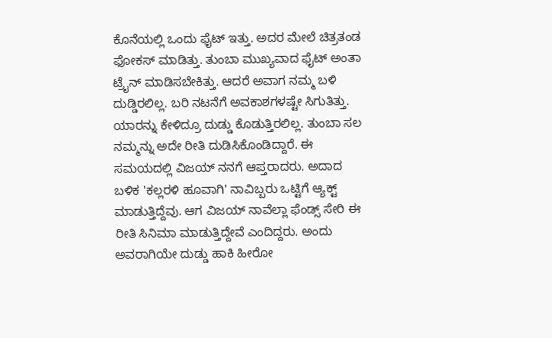ಕೊನೆಯಲ್ಲಿ ಒಂದು ಫೈಟ್‌ ಇತ್ತು. ಅದರ ಮೇಲೆ ಚಿತ್ರತಂಡ ಫೋಕಸ್‌ ಮಾಡಿತ್ತು. ತುಂಬಾ ಮುಖ್ಯವಾದ ಫೈಟ್‌ ಅಂತಾ ಟ್ರೈನ್‌ ಮಾಡಿಸಬೇಕಿತ್ತು. ಆದರೆ ಅವಾಗ ನಮ್ಮ ಬಳಿ ದುಡ್ಡಿರಲಿಲ್ಲ. ಬರಿ ನಟನೆಗೆ ಅವಕಾಶಗಳಷ್ಟೇ ಸಿಗುತಿತ್ತು. ಯಾರನ್ನು ಕೇಳಿದ್ರೂ ದುಡ್ಡು ಕೊಡುತ್ತಿರಲಿಲ್ಲ. ತುಂಬಾ ಸಲ ನಮ್ಮನ್ನು ಅದೇ ರೀತಿ ದುಡಿಸಿಕೊಂಡಿದ್ದಾರೆ. ಈ ಸಮಯದಲ್ಲಿ ವಿಜಯ್‌ ನನಗೆ ಆಪ್ತರಾದರು. ಅದಾದ ಬಳಿಕ 'ಕಲ್ಲರಳಿ ಹೂವಾಗಿ' ನಾವಿಬ್ಬರು ಒಟ್ಟಿಗೆ ಆ್ಯಕ್ಟ್‌ ಮಾಡುತ್ತಿದ್ದೆವು. ಆಗ ವಿಜಯ್‌ ನಾವೆಲ್ಲಾ ಫೆಂಡ್ಸ್‌ ಸೇರಿ ಈ ರೀತಿ ಸಿನಿಮಾ ಮಾಡುತ್ತಿದ್ದೇವೆ ಎಂದಿದ್ದರು. ಅಂದು ಅವರಾಗಿಯೇ ದುಡ್ಡು ಹಾಕಿ ಹೀರೋ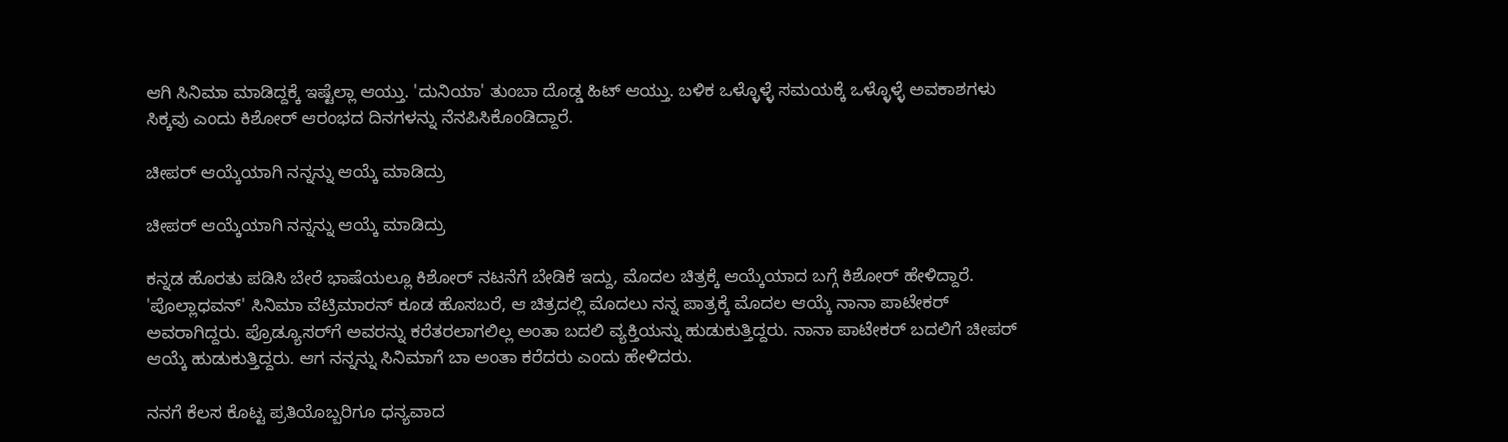ಆಗಿ ಸಿನಿಮಾ ಮಾಡಿದ್ದಕ್ಕೆ ಇಷ್ಟೆಲ್ಲಾ ಆಯ್ತು. 'ದುನಿಯಾ' ತುಂಬಾ ದೊಡ್ಡ ಹಿಟ್‌ ಆಯ್ತು. ಬಳಿಕ ಒಳ್ಳೊಳ್ಳೆ ಸಮಯಕ್ಕೆ ಒಳ್ಳೊಳ್ಳೆ ಅವಕಾಶಗಳು ಸಿಕ್ಕವು ಎಂದು ಕಿಶೋರ್‌ ಆರಂಭದ ದಿನಗಳನ್ನು ನೆನಪಿಸಿಕೊಂಡಿದ್ದಾರೆ.

ಚೀಪರ್‌ ಆಯ್ಕೆಯಾಗಿ ನನ್ನನ್ನು ಆಯ್ಕೆ ಮಾಡಿದ್ರು

ಚೀಪರ್‌ ಆಯ್ಕೆಯಾಗಿ ನನ್ನನ್ನು ಆಯ್ಕೆ ಮಾಡಿದ್ರು

ಕನ್ನಡ ಹೊರತು ಪಡಿಸಿ ಬೇರೆ ಭಾಷೆಯಲ್ಲೂ ಕಿಶೋರ್‌ ನಟನೆಗೆ ಬೇಡಿಕೆ ಇದ್ದು, ಮೊದಲ ಚಿತ್ರಕ್ಕೆ ಆಯ್ಕೆಯಾದ ಬಗ್ಗೆ ಕಿಶೋರ್‌ ಹೇಳಿದ್ದಾರೆ. 'ಪೊಲ್ಲಾಧವನ್' ಸಿನಿಮಾ ವೆಟ್ರಿಮಾರನ್ ಕೂಡ ಹೊಸಬರೆ, ಆ ಚಿತ್ರದಲ್ಲಿ ಮೊದಲು ನನ್ನ ಪಾತ್ರಕ್ಕೆ ಮೊದಲ ಆಯ್ಕೆ ನಾನಾ ಪಾಟೇಕರ್ ಅವರಾಗಿದ್ದರು. ಪ್ರೊಡ್ಯೂಸರ್‌ಗೆ ಅವರನ್ನು ಕರೆತರಲಾಗಲಿಲ್ಲ ಅಂತಾ ಬದಲಿ ವ್ಯಕ್ತಿಯನ್ನು ಹುಡುಕುತ್ತಿದ್ದರು. ನಾನಾ ಪಾಟೇಕರ್ ಬದಲಿಗೆ ಚೀಪರ್‌ ಆಯ್ಕೆ ಹುಡುಕುತ್ತಿದ್ದರು. ಆಗ ನನ್ನನ್ನು ಸಿನಿಮಾಗೆ ಬಾ ಅಂತಾ ಕರೆದರು ಎಂದು ಹೇಳಿದರು.

ನನಗೆ ಕೆಲಸ ಕೊಟ್ಟ ಪ್ರತಿಯೊಬ್ಬರಿಗೂ ಧನ್ಯವಾದ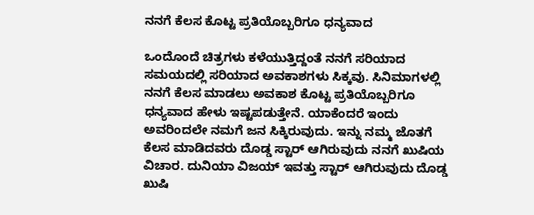ನನಗೆ ಕೆಲಸ ಕೊಟ್ಟ ಪ್ರತಿಯೊಬ್ಬರಿಗೂ ಧನ್ಯವಾದ

ಒಂದೊಂದೆ ಚಿತ್ರಗಳು ಕಳೆಯುತ್ತಿದ್ದಂತೆ ನನಗೆ ಸರಿಯಾದ ಸಮಯದಲ್ಲಿ ಸರಿಯಾದ ಅವಕಾಶಗಳು ಸಿಕ್ಕವು. ಸಿನಿಮಾಗಳಲ್ಲಿ ನನಗೆ ಕೆಲಸ ಮಾಡಲು ಅವಕಾಶ ಕೊಟ್ಟ ಪ್ರತಿಯೊಬ್ಬರಿಗೂ ಧನ್ಯವಾದ ಹೇಳು ಇಷ್ಟಪಡುತ್ತೇನೆ. ಯಾಕೆಂದರೆ ಇಂದು ಅವರಿಂದಲೇ ನಮಗೆ ಜನ ಸಿಕ್ಕಿರುವುದು. ಇನ್ನು ನಮ್ಮ ಜೊತಗೆ ಕೆಲಸ ಮಾಡಿದವರು ದೊಡ್ಡ ಸ್ಟಾರ್‌ ಆಗಿರುವುದು ನನಗೆ ಖುಷಿಯ ವಿಚಾರ. ದುನಿಯಾ ವಿಜಯ್‌ ಇವತ್ತು ಸ್ಟಾರ್‌ ಆಗಿರುವುದು ದೊಡ್ಡ ಖುಷಿ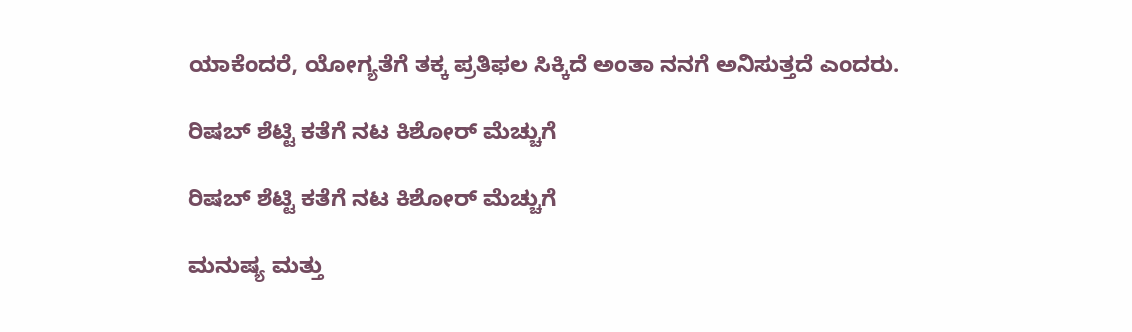ಯಾಕೆಂದರೆ, ಯೋಗ್ಯತೆಗೆ ತಕ್ಕ ಪ್ರತಿಫಲ ಸಿಕ್ಕಿದೆ ಅಂತಾ ನನಗೆ ಅನಿಸುತ್ತದೆ ಎಂದರು.

ರಿಷಬ್‌ ಶೆಟ್ಟಿ ಕತೆಗೆ ನಟ ಕಿಶೋರ್‌ ಮೆಚ್ಚುಗೆ

ರಿಷಬ್‌ ಶೆಟ್ಟಿ ಕತೆಗೆ ನಟ ಕಿಶೋರ್‌ ಮೆಚ್ಚುಗೆ

ಮನುಷ್ಯ ಮತ್ತು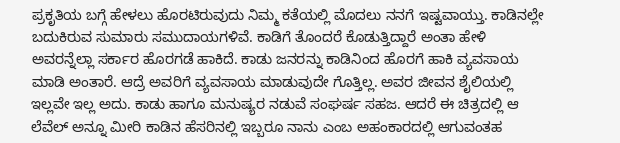ಪ್ರಕೃತಿಯ ಬಗ್ಗೆ ಹೇಳಲು ಹೊರಟಿರುವುದು ನಿಮ್ಮ ಕತೆಯಲ್ಲಿ ಮೊದಲು ನನಗೆ ಇಷ್ಟವಾಯ್ತು. ಕಾಡಿನಲ್ಲೇ ಬದುಕಿರುವ ಸುಮಾರು ಸಮುದಾಯಗಳಿವೆ. ಕಾಡಿಗೆ ತೊಂದರೆ ಕೊಡುತ್ತಿದ್ದಾರೆ ಅಂತಾ ಹೇಳಿ ಅವರನ್ನೆಲ್ಲಾ ಸರ್ಕಾರ ಹೊರಗಡೆ ಹಾಕಿದೆ. ಕಾಡು ಜನರನ್ನು ಕಾಡಿನಿಂದ ಹೊರಗೆ ಹಾಕಿ ವ್ಯವಸಾಯ ಮಾಡಿ ಅಂತಾರೆ. ಆದ್ರೆ ಅವರಿಗೆ ವ್ಯವಸಾಯ ಮಾಡುವುದೇ ಗೊತ್ತಿಲ್ಲ. ಅವರ ಜೀವನ ಶೈಲಿಯಲ್ಲಿ ಇಲ್ಲವೇ ಇಲ್ಲ ಅದು. ಕಾಡು ಹಾಗೂ ಮನುಷ್ಯರ ನಡುವೆ ಸಂಘರ್ಷ ಸಹಜ. ಆದರೆ ಈ ಚಿತ್ರದಲ್ಲಿ ಆ ಲೆವೆಲ್ ಅನ್ನೂ ಮೀರಿ ಕಾಡಿನ ಹೆಸರಿನಲ್ಲಿ ಇಬ್ಬರೂ ನಾನು ಎಂಬ ಅಹಂಕಾರದಲ್ಲಿ ಆಗುವಂತಹ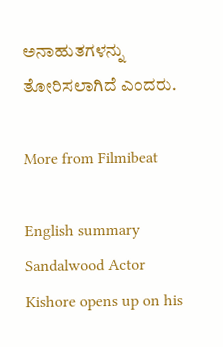ಅನಾಹುತಗಳನ್ನು ತೋರಿಸಲಾಗಿದೆ ಎಂದರು.

More from Filmibeat

English summary
Sandalwood Actor Kishore opens up on his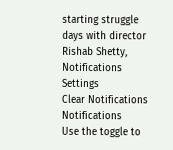starting struggle days with director Rishab Shetty,
Notifications
Settings
Clear Notifications
Notifications
Use the toggle to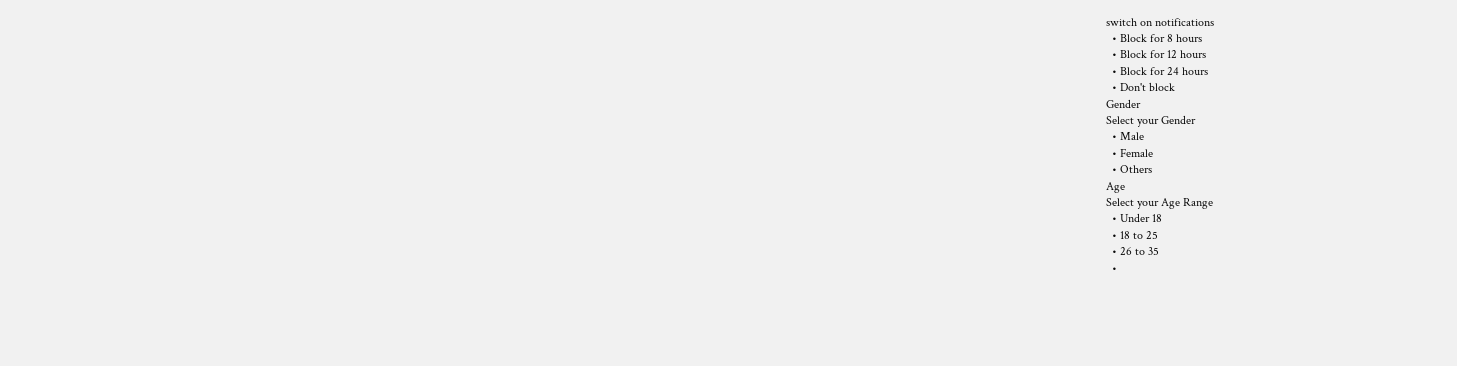switch on notifications
  • Block for 8 hours
  • Block for 12 hours
  • Block for 24 hours
  • Don't block
Gender
Select your Gender
  • Male
  • Female
  • Others
Age
Select your Age Range
  • Under 18
  • 18 to 25
  • 26 to 35
  •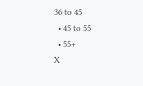36 to 45
  • 45 to 55
  • 55+
X